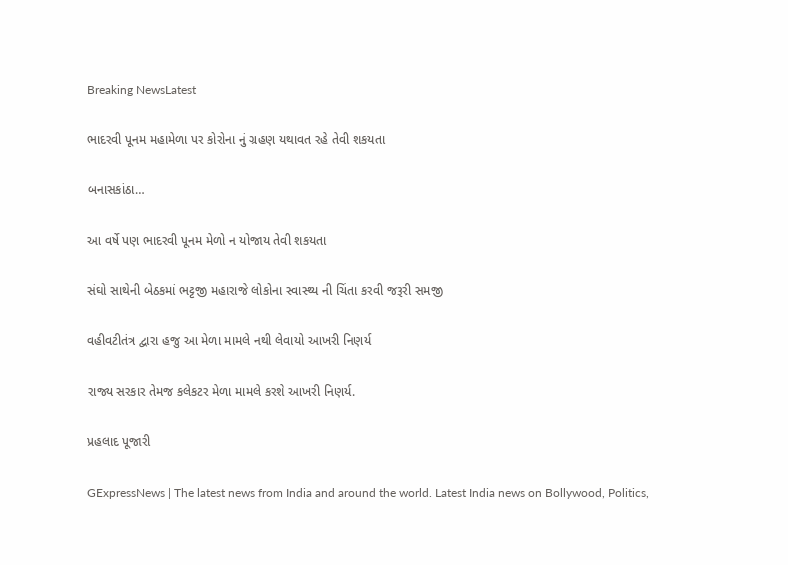Breaking NewsLatest

ભાદરવી પૂનમ મહામેળા પર કોરોના નું ગ્રહણ યથાવત રહે તેવી શકયતા

બનાસકાંઠા…

આ વર્ષે પણ ભાદરવી પૂનમ મેળો ન યોજાય તેવી શકયતા

સંઘો સાથેની બેઠકમાં ભટ્ટજી મહારાજે લોકોના સ્વાસ્થ્ય ની ચિંતા કરવી જરૂરી સમજી

વહીવટીતંત્ર દ્વારા હજુ આ મેળા મામલે નથી લેવાયો આખરી નિણર્ય

રાજ્ય સરકાર તેમજ કલેકટર મેળા મામલે કરશે આખરી નિણર્ય.

પ્રહલાદ પૂજારી

GExpressNews | The latest news from India and around the world. Latest India news on Bollywood, Politics,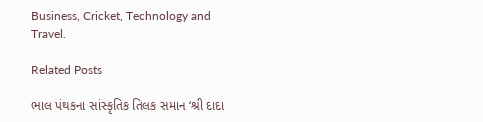Business, Cricket, Technology and Travel.

Related Posts

ભાલ પંથકના સાંસ્કૃતિક તિલક સમાન ‘શ્રી દાદા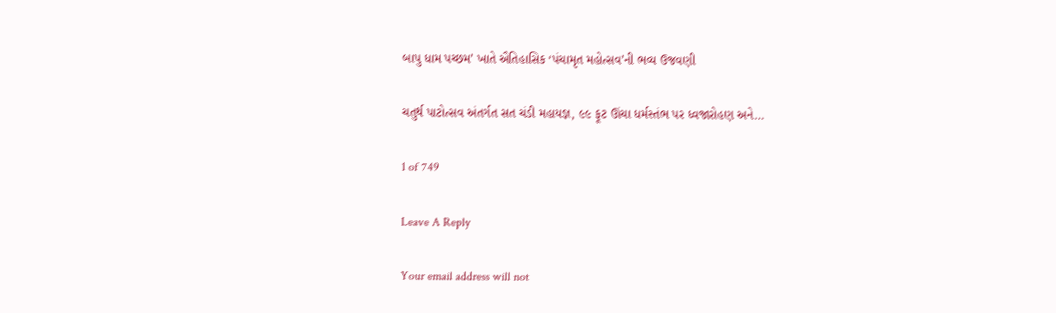બાપુ ધામ પચ્છમ’ ખાતે ઐતિહાસિક ‘પંચામૃત મહોત્સવ’ની ભવ્ય ઉજવણી

ચતુર્થ પાટોત્સવ અંતર્ગત સત ચંડી મહાયજ્ઞ, ૯૯ ફૂટ ઊંચા ધર્મસ્તંભ પર ધ્વજારોહણ અને…

1 of 749

Leave A Reply

Your email address will not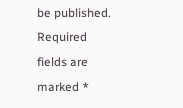be published. Required fields are marked *